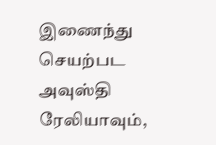இணைந்து செயற்பட அவுஸ்தி ரேலியாவும்,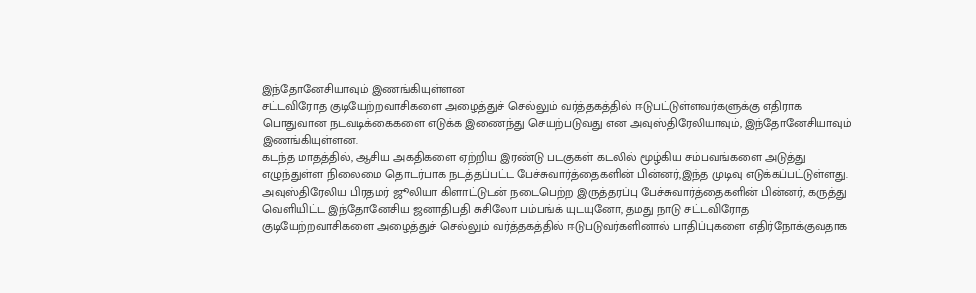இந்தோனேசியாவும் இணங்கியுள்ளன
சட்டவிரோத குடியேற்றவாசிகளை அழைத்துச் செல்லும் வர்த்தகத்தில் ஈடுபட்டுள்ளவர்களுக்கு எதிராக பொதுவான நடவடிக்கைகளை எடுக்க இணைந்து செயற்படுவது என அவுஸ்திரேலியாவும், இந்தோனேசியாவும் இணங்கியுள்ளன.
கடந்த மாதத்தில், ஆசிய அகதிகளை ஏற்றிய இரண்டு படகுகள் கடலில் மூழ்கிய சம்பவங்களை அடுத்து எழுந்துள்ள நிலைமை தொடர்பாக நடத்தப்பட்ட பேச்சுவார்த்தைகளின் பின்னர்,இந்த முடிவு எடுக்கப்பட்டுள்ளது.
அவுஸ்திரேலிய பிரதமர் ஜூலியா கிளாட்டுடன் நடைபெற்ற இருத்தரப்பு பேச்சுவார்த்தைகளின் பின்னர், கருத்து வெளியிட்ட இந்தோனேசிய ஜனாதிபதி சுசிலோ பம்பங்க் யுடயுனோ, தமது நாடு சட்டவிரோத குடியேற்றவாசிகளை அழைத்துச் செல்லும் வர்த்தகத்தில் ஈடுபடுவர்களினால் பாதிப்புகளை எதிர்நோக்குவதாக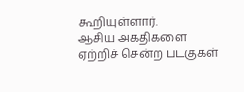கூறியுள்ளார்.
ஆசிய அகதிகளை ஏற்றிச் சென்ற படகுகள்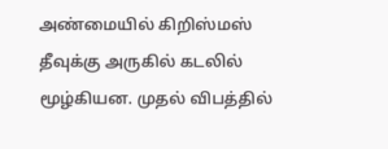அண்மையில் கிறிஸ்மஸ் தீவுக்கு அருகில் கடலில் மூழ்கியன. முதல் விபத்தில்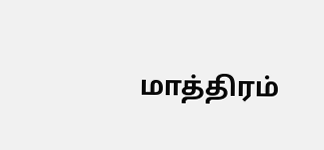மாத்திரம்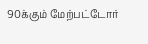90க்கும் மேற்பட்டோர்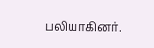பலியாகினர்.